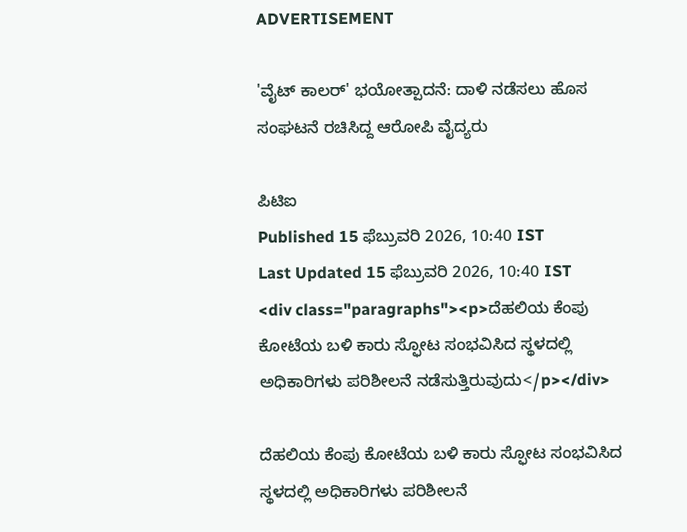ADVERTISEMENT

'ವೈಟ್ ಕಾಲರ್' ಭಯೋತ್ಪಾದನೆ: ದಾಳಿ ನಡೆಸಲು ಹೊಸ ಸಂಘಟನೆ ರಚಿಸಿದ್ದ ಆರೋಪಿ ವೈದ್ಯರು

ಪಿಟಿಐ
Published 15 ಫೆಬ್ರುವರಿ 2026, 10:40 IST
Last Updated 15 ಫೆಬ್ರುವರಿ 2026, 10:40 IST
<div class="paragraphs"><p>ದೆಹಲಿಯ ಕೆಂಪು ಕೋಟೆಯ ಬಳಿ ಕಾರು ಸ್ಫೋಟ ಸಂಭವಿಸಿದ ಸ್ಥಳದಲ್ಲಿ ಅಧಿಕಾರಿಗಳು ಪರಿಶೀಲನೆ ನಡೆಸುತ್ತಿರುವುದು</p></div>

ದೆಹಲಿಯ ಕೆಂಪು ಕೋಟೆಯ ಬಳಿ ಕಾರು ಸ್ಫೋಟ ಸಂಭವಿಸಿದ ಸ್ಥಳದಲ್ಲಿ ಅಧಿಕಾರಿಗಳು ಪರಿಶೀಲನೆ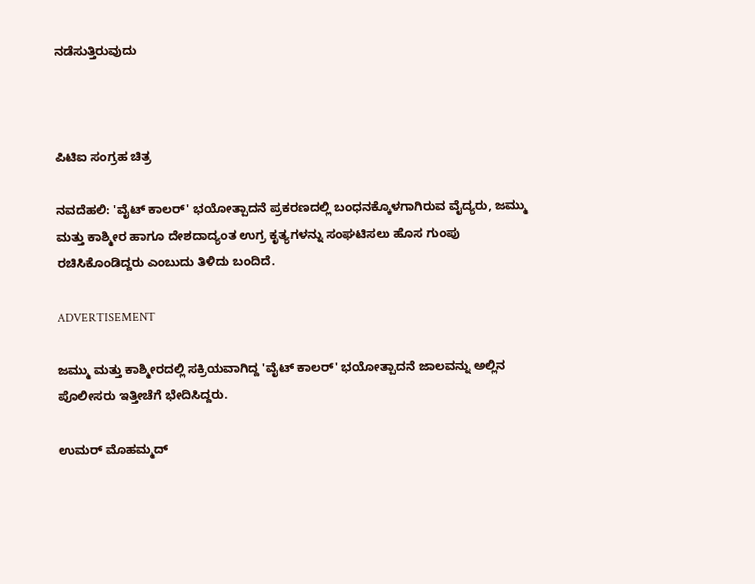ನಡೆಸುತ್ತಿರುವುದು



ಪಿಟಿಐ ಸಂಗ್ರಹ ಚಿತ್ರ

ನವದೆಹಲಿ: 'ವೈಟ್ ಕಾಲರ್' ಭಯೋತ್ಪಾದನೆ ಪ್ರಕರಣದಲ್ಲಿ ಬಂಧನಕ್ಕೊಳಗಾಗಿರುವ ವೈದ್ಯರು, ಜಮ್ಮು ಮತ್ತು ಕಾಶ್ಮೀರ ಹಾಗೂ ದೇಶದಾದ್ಯಂತ ಉಗ್ರ ಕೃತ್ಯಗಳನ್ನು ಸಂಘಟಿಸಲು ಹೊಸ ಗುಂಪು ರಚಿಸಿಕೊಂಡಿದ್ದರು ಎಂಬುದು ತಿಳಿದು ಬಂದಿದೆ.

ADVERTISEMENT

ಜಮ್ಮು ಮತ್ತು ಕಾಶ್ಮೀರದಲ್ಲಿ ಸಕ್ರಿಯವಾಗಿದ್ದ 'ವೈಟ್ ಕಾಲರ್' ಭಯೋತ್ಪಾದನೆ ಜಾಲವನ್ನು ಅಲ್ಲಿನ ಪೊಲೀಸರು ಇತ್ತೀಚೆಗೆ ಭೇದಿಸಿದ್ದರು.

ಉಮರ್ ಮೊಹಮ್ಮದ್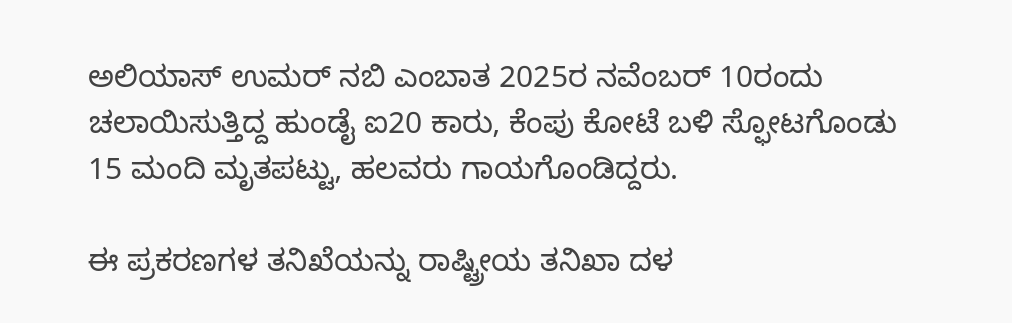ಅಲಿಯಾಸ್ ಉಮರ್ ನಬಿ ಎಂಬಾತ 2025ರ ನವೆಂಬರ್‌ 10ರಂದು ಚಲಾಯಿಸುತ್ತಿದ್ದ ಹುಂಡೈ ಐ20 ಕಾರು, ಕೆಂಪು ಕೋಟೆ ಬಳಿ ಸ್ಫೋಟಗೊಂಡು 15 ಮಂದಿ ಮೃತಪಟ್ಟು, ಹಲವರು ಗಾಯಗೊಂಡಿದ್ದರು.

ಈ ಪ್ರಕರಣಗಳ ತನಿಖೆಯನ್ನು ರಾಷ್ಟ್ರೀಯ ತನಿಖಾ ದಳ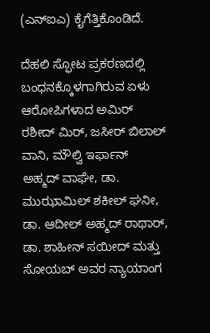(ಎನ್‌ಐಎ) ಕೈಗೆತ್ತಿಕೊಂಡಿದೆ.

ದೆಹಲಿ ಸ್ಫೋಟ ಪ್ರಕರಣದಲ್ಲಿ ಬಂಧನಕ್ಕೊಳಗಾಗಿರುವ ಏಳು ಆರೋಪಿಗಳಾದ ಅಮಿರ್‌ ರಶೀದ್‌ ಮಿರ್‌, ಜಸೀರ್‌ ಬಿಲಾಲ್‌ ವಾನಿ, ಮೌಲ್ವಿ ಇರ್ಫಾನ್‌ ಅಹ್ಮದ್‌ ವಾಘೇ, ಡಾ. ಮುಝಾಮಿಲ್‌ ಶಕೀಲ್‌ ಘನೀ, ಡಾ. ಆದೀಲ್‌ ಅಹ್ಮದ್‌ ರಾಥಾರ್, ಡಾ. ಶಾಹೀನ್‌ ಸಯೀದ್‌ ಮತ್ತು ಸೋಯ‌ಬ್‌ ಅವರ ನ್ಯಾಯಾಂಗ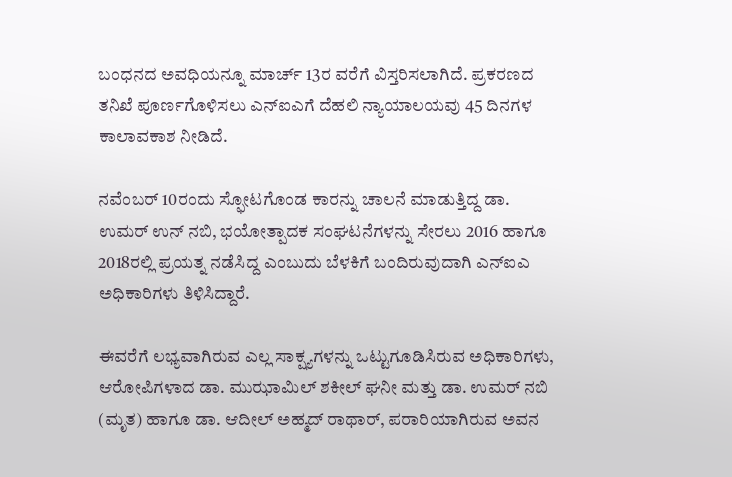ಬಂಧನದ ಅವಧಿಯನ್ನೂ ಮಾರ್ಚ್‌ 13ರ ವರೆಗೆ ವಿಸ್ತರಿಸಲಾಗಿದೆ. ಪ್ರಕರಣದ ತನಿಖೆ ಪೂರ್ಣಗೊಳಿಸಲು ಎನ್‌ಐಎಗೆ ದೆಹಲಿ ನ್ಯಾಯಾಲಯವು 45 ದಿನಗಳ ಕಾಲಾವಕಾಶ ನೀಡಿದೆ.

ನವೆಂಬರ್‌ 10ರಂದು ಸ್ಫೋಟಗೊಂಡ ಕಾರನ್ನು ಚಾಲನೆ ಮಾಡುತ್ತಿದ್ದ ಡಾ. ಉಮರ್‌ ಉನ್‌ ನಬಿ, ಭಯೋತ್ಪಾದಕ ಸಂಘಟನೆಗಳನ್ನು ಸೇರಲು 2016 ಹಾಗೂ 2018ರಲ್ಲಿ ಪ್ರಯತ್ನ ನಡೆಸಿದ್ದ ಎಂಬುದು ಬೆಳಕಿಗೆ ಬಂದಿರುವುದಾಗಿ ಎನ್‌ಐಎ ಅಧಿಕಾರಿಗಳು ತಿಳಿಸಿದ್ದಾರೆ.

ಈವರೆಗೆ ಲಭ್ಯವಾಗಿರುವ ಎಲ್ಲ ಸಾಕ್ಷ್ಯಗಳನ್ನು ಒಟ್ಟುಗೂಡಿಸಿರುವ ಅಧಿಕಾರಿಗಳು, ಆರೋಪಿಗಳಾದ ಡಾ. ಮುಝಾಮಿಲ್‌ ಶಕೀಲ್‌ ಘನೀ ಮತ್ತು ಡಾ. ಉಮರ್ ನಬಿ (ಮೃತ) ಹಾಗೂ ಡಾ. ಆದೀಲ್‌ ಅಹ್ಮದ್‌ ರಾಥಾರ್, ಪರಾರಿಯಾಗಿರುವ ಅವನ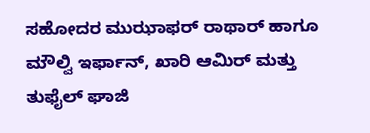ಸಹೋದರ ಮುಝಾಫರ್ ರಾಥಾರ್ ಹಾಗೂ ಮೌಲ್ವಿ ಇರ್ಫಾನ್‌, ಖಾರಿ ಆಮಿರ್‌ ಮತ್ತು ತುಫೈಲ್‌ ಘಾಜಿ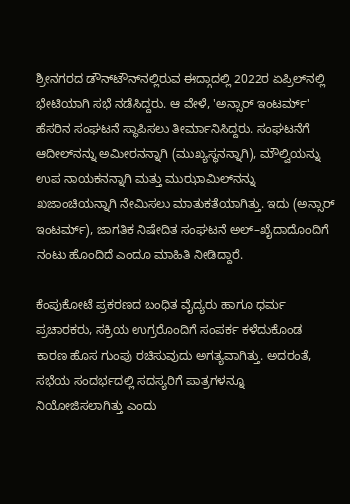ಶ್ರೀನಗರದ ಡೌನ್‌ಟೌನ್‌ನಲ್ಲಿರುವ ಈದ್ಗಾದಲ್ಲಿ 2022ರ ಏಪ್ರಿಲ್‌ನಲ್ಲಿ ಭೇಟಿಯಾಗಿ ಸಭೆ ನಡೆಸಿದ್ದರು. ಆ ವೇಳೆ, 'ಅನ್ಸಾರ್‌ ಇಂಟರ್ಮ್‌' ಹೆಸರಿನ ಸಂಘಟನೆ ಸ್ಥಾಪಿಸಲು ತೀರ್ಮಾನಿಸಿದ್ದರು. ಸಂಘಟನೆಗೆ ಆದೀಲ್‌ನನ್ನು ಅಮೀರನನ್ನಾಗಿ (ಮುಖ್ಯಸ್ಥನನ್ನಾಗಿ), ಮೌಲ್ವಿಯನ್ನು ಉಪ ನಾಯಕನನ್ನಾಗಿ ಮತ್ತು ಮುಝಾಮಿಲ್‌ನನ್ನು ಖಜಾಂಚಿಯನ್ನಾಗಿ ನೇಮಿಸಲು ಮಾತುಕತೆಯಾಗಿತ್ತು. ಇದು (ಅನ್ಸಾರ್‌ ಇಂಟರ್ಮ್‌), ಜಾಗತಿಕ ನಿಷೇದಿತ ಸಂಘಟನೆ ಅಲ್‌–ಖೈದಾದೊಂದಿಗೆ ನಂಟು ಹೊಂದಿದೆ ಎಂದೂ ಮಾಹಿತಿ ನೀಡಿದ್ದಾರೆ.

ಕೆಂಪುಕೋಟೆ ಪ್ರಕರಣದ ಬಂಧಿತ ವೈದ್ಯರು ಹಾಗೂ ಧರ್ಮ ಪ್ರಚಾರಕರು, ಸಕ್ರಿಯ ಉಗ್ರರೊಂದಿಗೆ ಸಂಪರ್ಕ ಕಳೆದುಕೊಂಡ ಕಾರಣ ಹೊಸ ಗುಂಪು ರಚಿಸುವುದು ಅಗತ್ಯವಾಗಿತ್ತು. ಅದರಂತೆ, ಸಭೆಯ ಸಂದರ್ಭದಲ್ಲಿ ಸದಸ್ಯರಿಗೆ ಪಾತ್ರಗಳನ್ನೂ ನಿಯೋಜಿಸಲಾಗಿತ್ತು ಎಂದು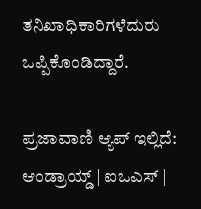ತನಿಖಾಧಿಕಾರಿಗಳೆದುರು ಒಪ್ಪಿಕೊಂಡಿದ್ದಾರೆ.

ಪ್ರಜಾವಾಣಿ ಆ್ಯಪ್ ಇಲ್ಲಿದೆ: ಆಂಡ್ರಾಯ್ಡ್ | ಐಒಎಸ್ |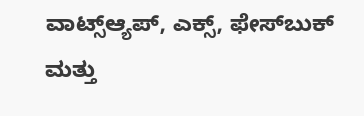ವಾಟ್ಸ್ಆ್ಯಪ್, ಎಕ್ಸ್, ಫೇಸ್‌ಬುಕ್ ಮತ್ತು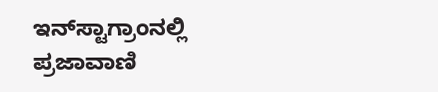ಇನ್‌ಸ್ಟಾಗ್ರಾಂನಲ್ಲಿ ಪ್ರಜಾವಾಣಿ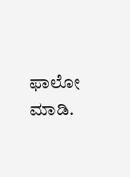ಫಾಲೋ ಮಾಡಿ.